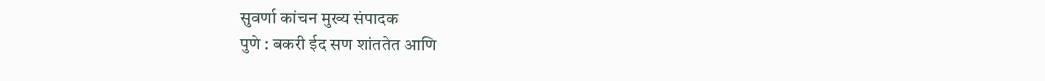सुवर्णा कांचन मुख्य संपादक
पुणे : बकरी ईद सण शांततेत आणि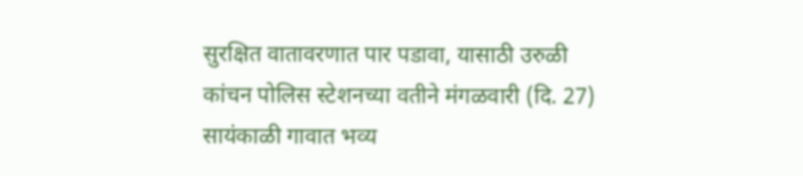सुरक्षित वातावरणात पार पडावा, यासाठी उरुळी कांचन पोलिस स्टेशनच्या वतीने मंगळवारी (दि. 27) सायंकाळी गावात भव्य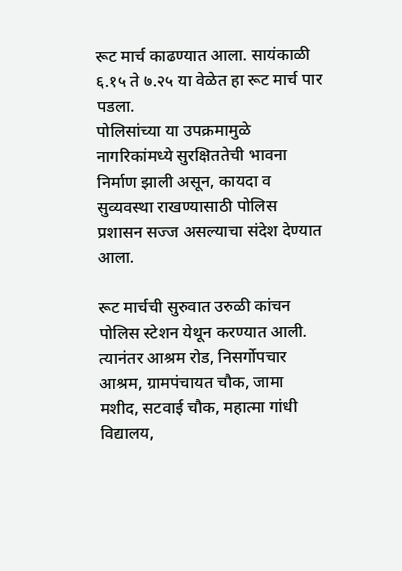रूट मार्च काढण्यात आला. सायंकाळी ६.१५ ते ७.२५ या वेळेत हा रूट मार्च पार पडला.
पोलिसांच्या या उपक्रमामुळे नागरिकांमध्ये सुरक्षिततेची भावना निर्माण झाली असून, कायदा व सुव्यवस्था राखण्यासाठी पोलिस प्रशासन सज्ज असल्याचा संदेश देण्यात आला.

रूट मार्चची सुरुवात उरुळी कांचन पोलिस स्टेशन येथून करण्यात आली. त्यानंतर आश्रम रोड, निसर्गोपचार आश्रम, ग्रामपंचायत चौक, जामा मशीद, सटवाई चौक, महात्मा गांधी विद्यालय,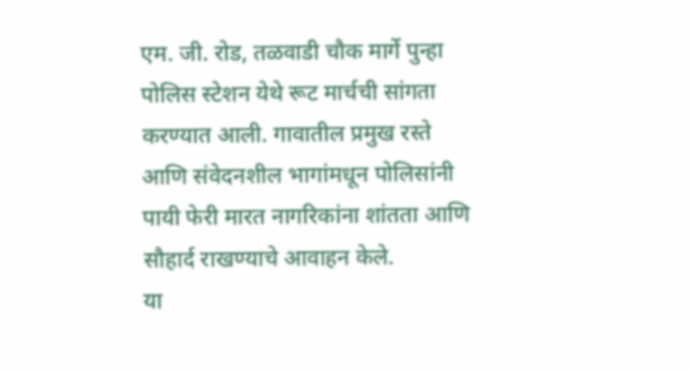एम. जी. रोड, तळवाडी चौक मार्गे पुन्हा पोलिस स्टेशन येथे रूट मार्चची सांगता करण्यात आली. गावातील प्रमुख रस्ते आणि संवेदनशील भागांमधून पोलिसांनी पायी फेरी मारत नागरिकांना शांतता आणि सौहार्द राखण्याचे आवाहन केले.
या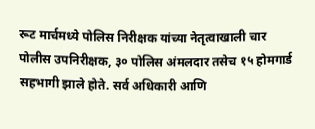रूट मार्चमध्ये पोलिस निरीक्षक यांच्या नेतृत्वाखाली चार पोलीस उपनिरीक्षक, ३० पोलिस अंमलदार तसेच १५ होमगार्ड सहभागी झाले होते. सर्व अधिकारी आणि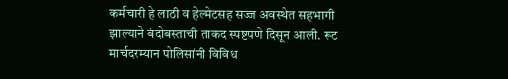कर्मचारी हे लाठी व हेल्मेटसह सज्ज अवस्थेत सहभागी झाल्याने बंदोबस्ताची ताकद स्पष्टपणे दिसून आली. रूट मार्चदरम्यान पोलिसांनी विविध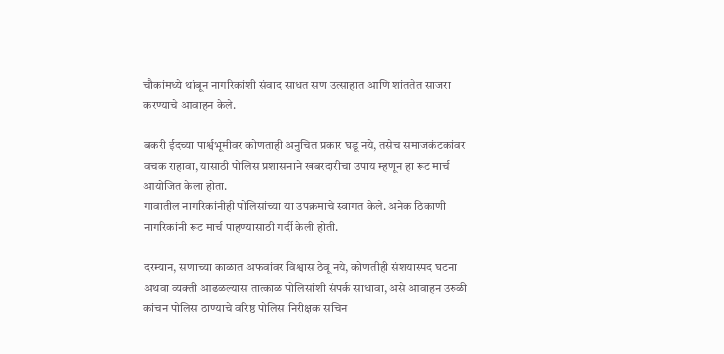चौकांमध्ये थांबून नागरिकांशी संवाद साधत सण उत्साहात आणि शांततेत साजरा करण्याचे आवाहन केले.

बकरी ईदच्या पार्श्वभूमीवर कोणताही अनुचित प्रकार घडू नये, तसेच समाजकंटकांवर वचक राहावा, यासाठी पोलिस प्रशासनाने खबरदारीचा उपाय म्हणून हा रूट मार्च आयोजित केला होता.
गावातील नागरिकांनीही पोलिसांच्या या उपक्रमाचे स्वागत केले. अनेक ठिकाणी नागरिकांनी रूट मार्च पाहण्यासाठी गर्दी केली होती.

दरम्यान, सणाच्या काळात अफवांवर विश्वास ठेवू नये, कोणतीही संशयास्पद घटना अथवा व्यक्ती आढळल्यास तात्काळ पोलिसांशी संपर्क साधावा, असे आवाहन उरुळी कांचन पोलिस ठाण्याचे वरिष्ठ पोलिस निरीक्षक सचिन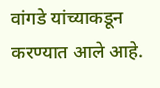वांगडे यांच्याकडून करण्यात आले आहे.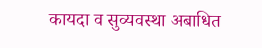कायदा व सुव्यवस्था अबाधित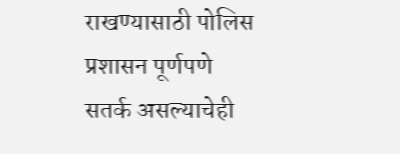राखण्यासाठी पोलिस प्रशासन पूर्णपणे सतर्क असल्याचेही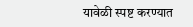यावेळी स्पष्ट करण्यात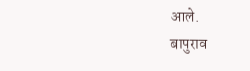आले.
बापुराव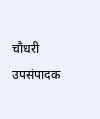चौधरी उपसंपादक